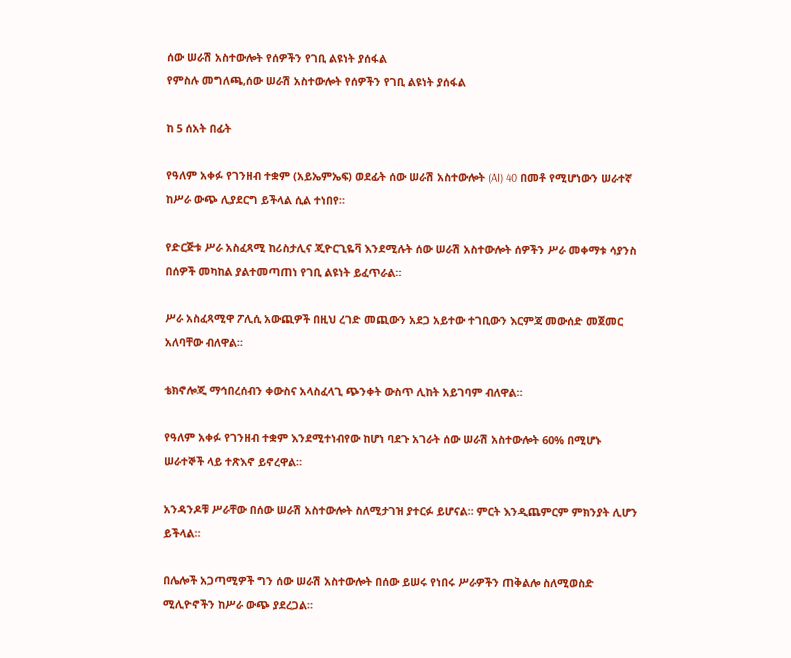ሰው ሠራሽ አስተውሎት የሰዎችን የገቢ ልዩነት ያሰፋል
የምስሉ መግለጫ,ሰው ሠራሽ አስተውሎት የሰዎችን የገቢ ልዩነት ያሰፋል

ከ 5 ሰአት በፊት

የዓለም አቀፉ የገንዘብ ተቋም (አይኤምኤፍ) ወደፊት ሰው ሠራሽ አስተውሎት (AI) 40 በመቶ የሚሆነውን ሠራተኛ ከሥራ ውጭ ሊያደርግ ይችላል ሲል ተነበየ።

የድርጅቱ ሥራ አስፈጻሚ ከሪስታሊና ጂዮርጊዬቫ እንደሚሉት ሰው ሠራሽ አስተውሎት ሰዎችን ሥራ መቀማቱ ሳያንስ በሰዎች መካከል ያልተመጣጠነ የገቢ ልዩነት ይፈጥራል።

ሥራ አስፈጻሚዋ ፖሊሲ አውጪዎች በዚህ ረገድ መጪውን አደጋ አይተው ተገቢውን እርምጃ መውሰድ መጀመር አለባቸው ብለዋል።

ቴክኖሎጂ ማኅበረሰብን ቀውስና አላስፈላጊ ጭንቀት ውስጥ ሊከት አይገባም ብለዋል።

የዓለም አቀፉ የገንዘብ ተቋም እንደሚተነብየው ከሆነ ባደጉ አገራት ሰው ሠራሽ አስተውሎት 60% በሚሆኑ ሠራተኞች ላይ ተጽእኖ ይኖረዋል።

አንዳንዶቹ ሥራቸው በሰው ሠራሽ አስተውሎት ስለሚታገዝ ያተርፉ ይሆናል። ምርት እንዲጨምርም ምክንያት ሊሆን ይችላል።

በሌሎች አጋጣሚዎች ግን ሰው ሠራሽ አስተውሎት በሰው ይሠሩ የነበሩ ሥራዎችን ጠቅልሎ ስለሚወስድ ሚሊዮኖችን ከሥራ ውጭ ያደረጋል።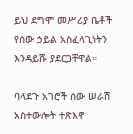ይህ ደግሞ መሥሪያ ቤቶች የሰው ኃይል አስፈላጊነትን እንዳይሹ ያደርጋቸዋል።

ባላደጉ አገሮች ሰው ሠራሽ አስተውሎት ተጽእኖ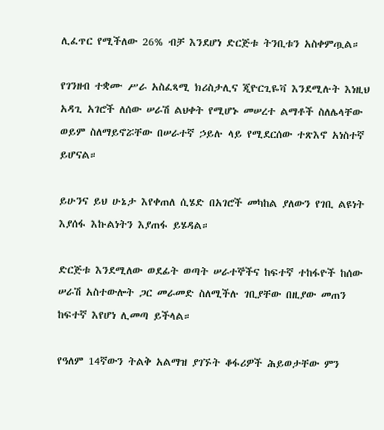ሊፈጥር የሚችለው 26% ብቻ እንደሆነ ድርጅቱ ትንቢቱን አስቀምጧል።

የገንዘብ ተቋሙ ሥራ አስፈጻሚ ክሪስታሊና ጂዮርጊዬቫ እንደሚሉት እነዚህ አዳጊ አገሮች ለሰው ሠራሽ ልህቀት የሚሆኑ መሠረተ ልማቶች ስለሌላቸው ወይም ስለማይኖሯቸው በሠራተኛ ኃይሉ ላይ የሚደርሰው ተጽእኖ አነስተኛ ይሆናል።

ይሁንና ይህ ሁኔታ እየቀጠለ ሲሄድ በአገሮች መካከል ያለውን የገቢ ልዩነት እያሰፋ እኩልነትን እያጠፋ ይሄዳል።

ድርጅቱ እንደሚለው ወደፊት ወጣት ሠራተኞችና ከፍተኛ ተከፋዮች ከሰው ሠራሽ አስተውሎት ጋር መራመድ ስለሚችሉ ገቢያቸው በዚያው መጠን ከፍተኛ እየሆነ ሊመጣ ይችላል።

የዓለም 14ኛውን ትልቅ አልማዝ ያገኙት ቆፋሪዎች ሕይወታቸው ምን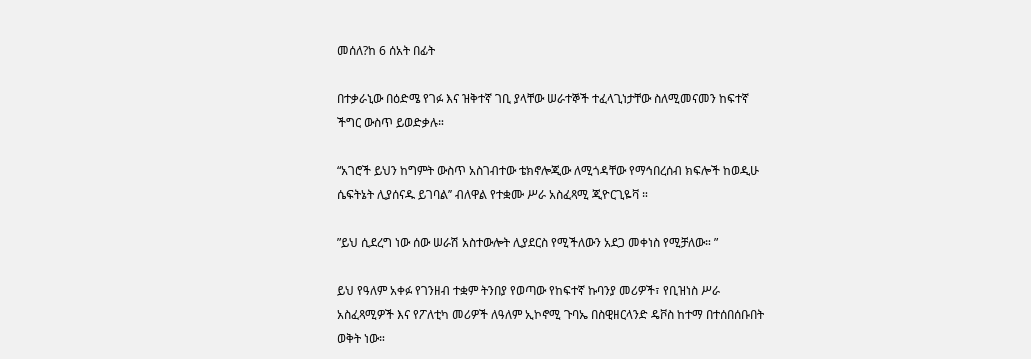መሰለ?ከ 6 ሰአት በፊት

በተቃራኒው በዕድሜ የገፉ እና ዝቅተኛ ገቢ ያላቸው ሠራተኞች ተፈላጊነታቸው ስለሚመናመን ከፍተኛ ችግር ውስጥ ይወድቃሉ።

“አገሮች ይህን ከግምት ውስጥ አስገብተው ቴክኖሎጂው ለሚጎዳቸው የማኅበረሰብ ክፍሎች ከወዲሁ ሴፍትኔት ሊያሰናዱ ይገባል’’ ብለዋል የተቋሙ ሥራ አስፈጻሚ ጂዮርጊዬቫ ።

”ይህ ሲደረግ ነው ሰው ሠራሽ አስተውሎት ሊያደርስ የሚችለውን አደጋ መቀነስ የሚቻለው። ”

ይህ የዓለም አቀፉ የገንዘብ ተቋም ትንበያ የወጣው የከፍተኛ ኩባንያ መሪዎች፣ የቢዝነስ ሥራ አስፈጻሚዎች እና የፖለቲካ መሪዎች ለዓለም ኢኮኖሚ ጉባኤ በስዊዘርላንድ ዴቮስ ከተማ በተሰበሰቡበት ወቅት ነው።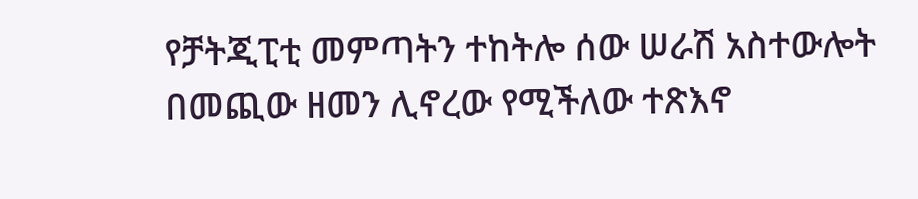የቻትጂፒቲ መምጣትን ተከትሎ ሰው ሠራሽ አስተውሎት በመጪው ዘመን ሊኖረው የሚችለው ተጽእኖ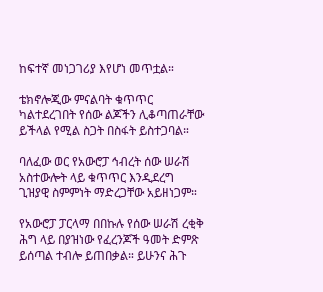ከፍተኛ መነጋገሪያ እየሆነ መጥቷል።

ቴክኖሎጂው ምናልባት ቁጥጥር ካልተደረገበት የሰው ልጆችን ሊቆጣጠራቸው ይችላል የሚል ስጋት በስፋት ይስተጋባል።

ባለፈው ወር የአውሮፓ ኅብረት ሰው ሠራሽ አስተውሎት ላይ ቁጥጥር እንዲደረግ ጊዝያዊ ስምምነት ማድረጋቸው አይዘነጋም።

የአውሮፓ ፓርላማ በበኩሉ የሰው ሠራሽ ረቂቅ ሕግ ላይ በያዝነው የፈረንጆች ዓመት ድምጽ ይሰጣል ተብሎ ይጠበቃል። ይሁንና ሕጉ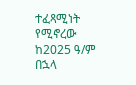ተፈጻሚነት የሚኖረው ከ2025 ዓ/ም በኋላ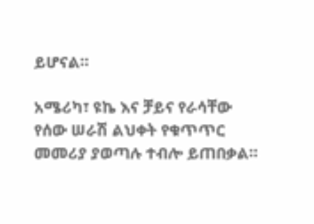ይሆናል።

አሜሪካ፣ ዩኬ እና ቻይና የራሳቸው የሰው ሠራሽ ልህቀት የቁጥጥር መመሪያ ያወጣሉ ተብሎ ይጠበቃል።